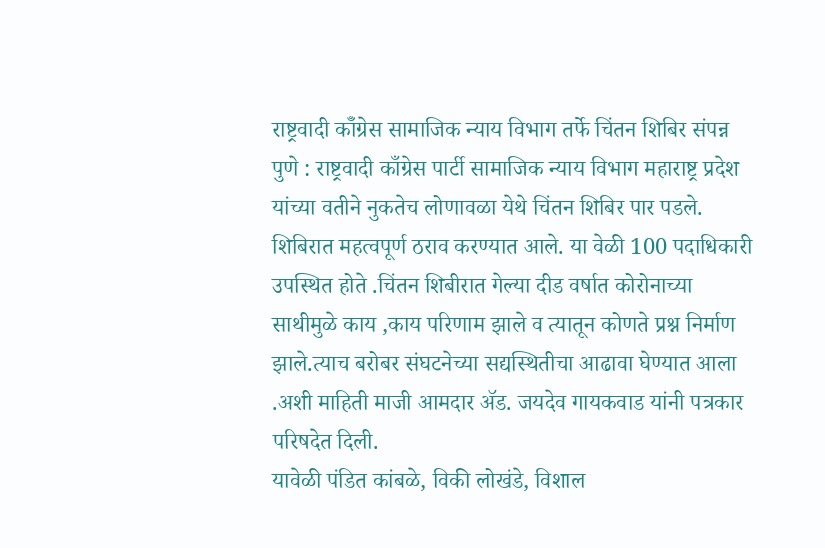राष्ट्रवादी कॉँग्रेस सामाजिक न्याय विभाग तर्फे चिंतन शिबिर संपन्न
पुणे : राष्ट्रवादी काँग्रेस पार्टी सामाजिक न्याय विभाग महाराष्ट्र प्रदेश यांच्या वतीने नुकतेच लोणावळा येथे चिंतन शिबिर पार पडले. शिबिरात महत्वपूर्ण ठराव करण्यात आले. या वेळी 100 पदाधिकारी उपस्थित होते .चिंतन शिबीरात गेल्या दीड वर्षात कोरोनाच्या साथीमुळे काय ,काय परिणाम झाले व त्यातून कोणते प्रश्न निर्माण झाले.त्याच बरोबर संघटनेच्या सद्यस्थितीचा आढावा घेण्यात आला .अशी माहिती माजी आमदार ॲड. जयदेव गायकवाड यांनी पत्रकार परिषदेत दिली.
यावेळी पंडित कांबळे, विकी लोखंडे, विशाल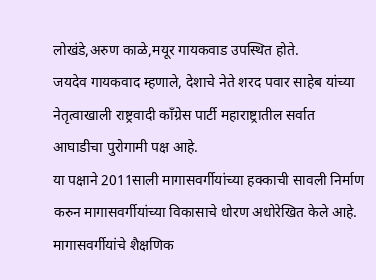लोखंडे,अरुण काळे,मयूर गायकवाड उपस्थित होते.
जयदेव गायकवाद म्हणाले, देशाचे नेते शरद पवार साहेब यांच्या नेतृत्वाखाली राष्ट्रवादी काँग्रेस पार्टी महाराष्ट्रातील सर्वात आघाडीचा पुरोगामी पक्ष आहे.
या पक्षाने 2011साली मागासवर्गीयांच्या हक्काची सावली निर्माण करुन मागासवर्गीयांच्या विकासाचे धोरण अधोरेखित केले आहे. मागासवर्गीयांचे शैक्षणिक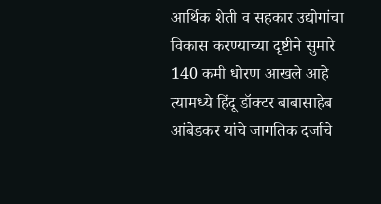आर्थिक शेती व सहकार उद्योगांचा विकास करण्याच्या दृष्टीने सुमारे 140 कमी धोरण आखले आहे त्यामध्ये हिंदू डॉक्टर बाबासाहेब आंबेडकर यांचे जागतिक दर्जाचे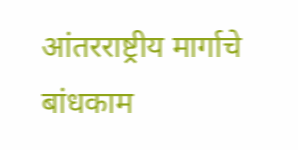आंतरराष्ट्रीय मार्गाचे बांधकाम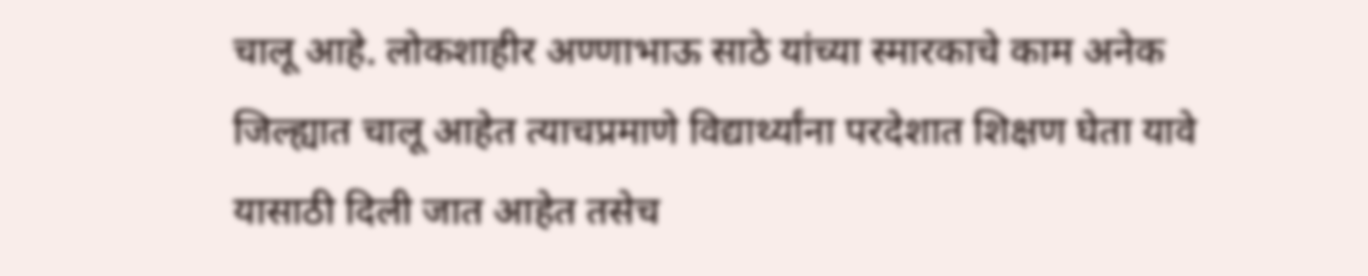चालू आहे. लोकशाहीर अण्णाभाऊ साठे यांच्या स्मारकाचे काम अनेक जिल्ह्यात चालू आहेत त्याचप्रमाणे विद्यार्थ्यांना परदेशात शिक्षण घेता यावे यासाठी दिली जात आहेत तसेच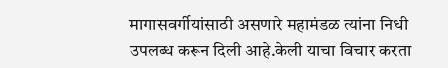मागासवर्गीयांसाठी असणारे महामंडळ त्यांना निधी उपलब्ध करून दिली आहे.केली याचा विचार करता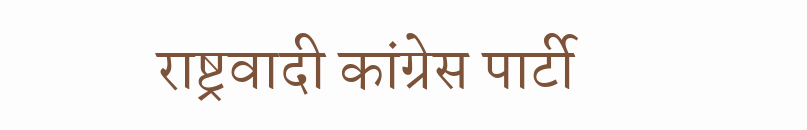राष्ट्रवादी कांग्रेस पार्टी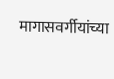मागासवर्गीयांच्या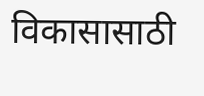विकासासाठी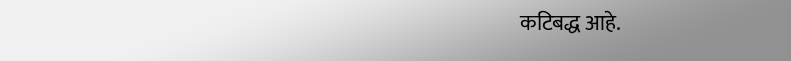कटिबद्ध आहे.